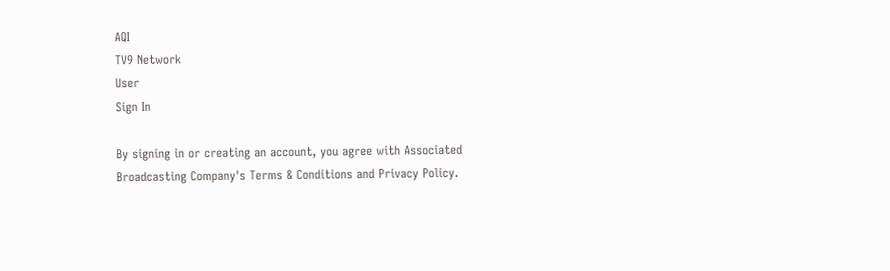AQI
TV9 Network
User
Sign In

By signing in or creating an account, you agree with Associated Broadcasting Company's Terms & Conditions and Privacy Policy.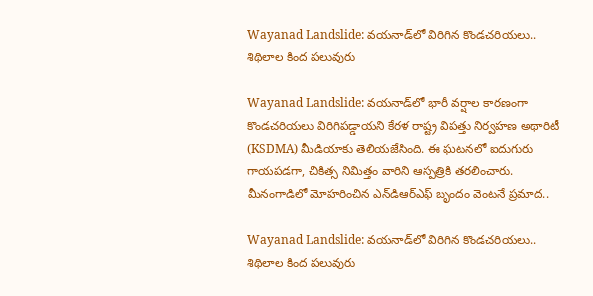Wayanad Landslide: వయనాడ్‌లో విరిగిన కొండచరియలు.. శిథిలాల కింద పలువురు

Wayanad Landslide: వయనాడ్‌లో భారీ వర్షాల కారణంగా కొండచరియలు విరిగిపడ్డాయని కేరళ రాష్ట్ర విపత్తు నిర్వహణ అథారిటీ (KSDMA) మీడియాకు తెలియజేసింది. ఈ ఘటనలో ఐదుగురు గాయపడగా, చికిత్స నిమిత్తం వారిని ఆస్పత్రికి తరలించారు. మీనంగాడిలో మోహరించిన ఎన్‌డిఆర్‌ఎఫ్ బృందం వెంటనే ప్రమాద..

Wayanad Landslide: వయనాడ్‌లో విరిగిన కొండచరియలు.. శిథిలాల కింద పలువురు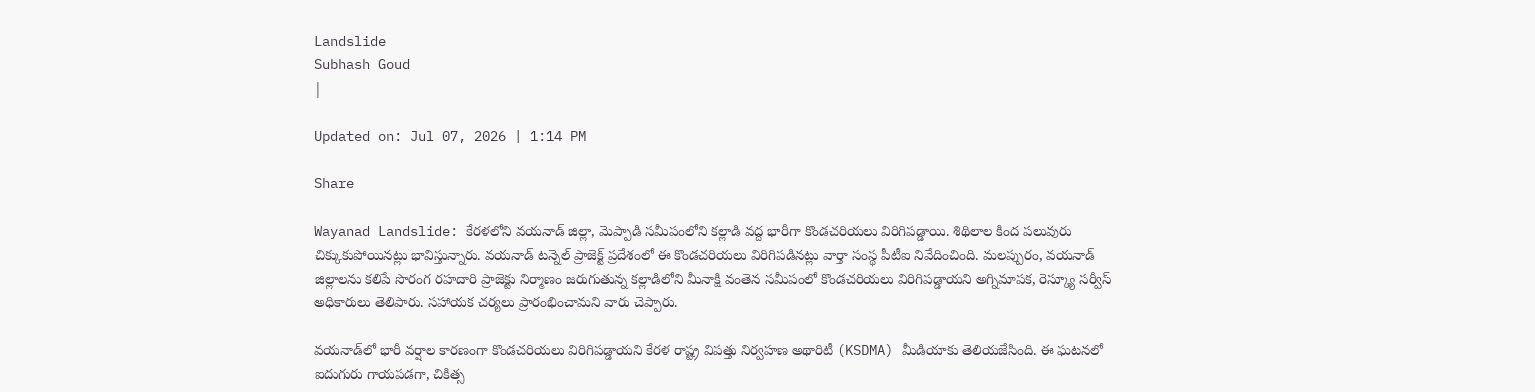Landslide
Subhash Goud
|

Updated on: Jul 07, 2026 | 1:14 PM

Share

Wayanad Landslide: కేరళలోని వయనాడ్ జిల్లా, మెప్పాడి సమీపంలోని కల్లాడి వద్ద భారీగా కొండచరియలు విరిగిపడ్డాయి. శిథిలాల కింద పలువురు చిక్కుకుపోయినట్లు భావిస్తున్నారు. వయనాడ్ టన్నెల్ ప్రాజెక్ట్ ప్రదేశంలో ఈ కొండచరియలు విరిగిపడినట్లు వార్తా సంస్థ పీటీఐ నివేదించింది. మలప్పురం, వయనాడ్ జిల్లాలను కలిపే సొరంగ రహదారి ప్రాజెక్టు నిర్మాణం జరుగుతున్న కల్లాడిలోని మీనాక్షి వంతెన సమీపంలో కొండచరియలు విరిగిపడ్డాయని అగ్నిమాపక, రెస్క్యూ సర్వీస్ అధికారులు తెలిపారు. సహాయక చర్యలు ప్రారంభించామని వారు చెప్పారు.

వయనాడ్‌లో భారీ వర్షాల కారణంగా కొండచరియలు విరిగిపడ్డాయని కేరళ రాష్ట్ర విపత్తు నిర్వహణ అథారిటీ (KSDMA) మీడియాకు తెలియజేసింది. ఈ ఘటనలో ఐదుగురు గాయపడగా, చికిత్స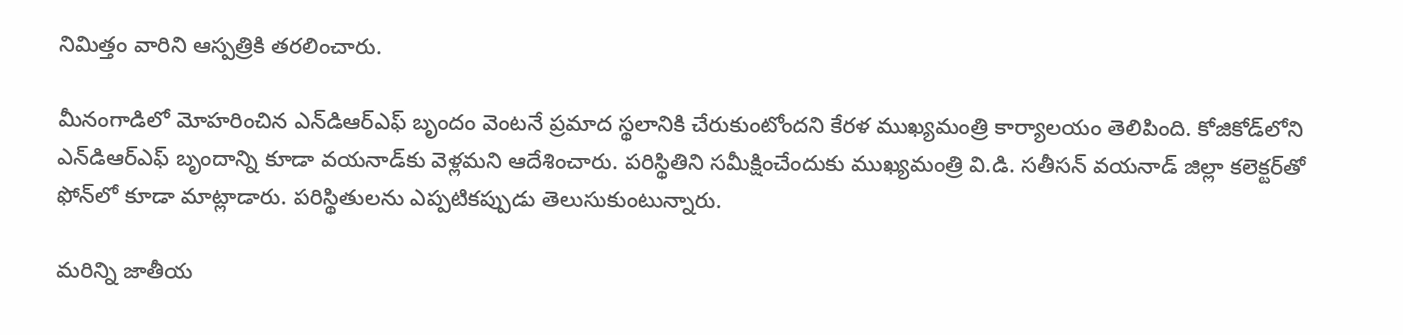నిమిత్తం వారిని ఆస్పత్రికి తరలించారు.

మీనంగాడిలో మోహరించిన ఎన్‌డిఆర్‌ఎఫ్ బృందం వెంటనే ప్రమాద స్థలానికి చేరుకుంటోందని కేరళ ముఖ్యమంత్రి కార్యాలయం తెలిపింది. కోజికోడ్‌లోని ఎన్‌డిఆర్‌ఎఫ్ బృందాన్ని కూడా వయనాడ్‌కు వెళ్లమని ఆదేశించారు. పరిస్థితిని సమీక్షించేందుకు ముఖ్యమంత్రి వి.డి. సతీసన్ వయనాడ్ జిల్లా కలెక్టర్‌తో ఫోన్‌లో కూడా మాట్లాడారు. పరిస్థితులను ఎప్పటికప్పుడు తెలుసుకుంటున్నారు.

మరిన్ని జాతీయ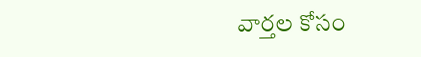వార్తల కోసం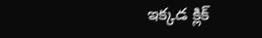ఇక్కడ క్లిక్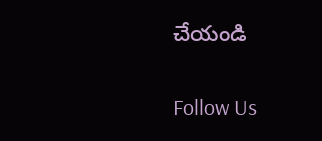చేయండి

Follow Us